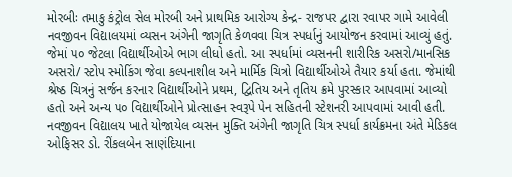મોરબીઃ તમાકુ કંટ્રોલ સેલ મોરબી અને પ્રાથમિક આરોગ્ય કેન્દ્ર- રાજપર દ્વારા રવાપર ગામે આવેલી નવજીવન વિદ્યાલયમાં વ્યસન અંગેની જાગૃતિ કેળવવા ચિત્ર સ્પર્ધાનું આયોજન કરવામાં આવ્યું હતું. જેમાં ૫૦ જેટલા વિદ્યાર્થીઓએ ભાગ લીધો હતો. આ સ્પર્ધામાં વ્યસનની શારીરિક અસરો/માનસિક અસરો/ સ્ટોપ સ્મોકિંગ જેવા કલ્પનાશીલ અને માર્મિક ચિત્રો વિદ્યાર્થીઓએ તૈયાર કર્યા હતા. જેમાંથી શ્રેષ્ઠ ચિત્રનું સર્જન કરનાર વિદ્યાર્થીઓને પ્રથમ, દ્વિતિય અને તૃતિય ક્રમે પુરસ્કાર આપવામાં આવ્યો હતો અને અન્ય ૫૦ વિદ્યાર્થીઓને પ્રોત્સાહન સ્વરૂપે પેન સહિતની સ્ટેશનરી આપવામાં આવી હતી. નવજીવન વિદ્યાલય ખાતે યોજાયેલ વ્યસન મુક્તિ અંગેની જાગૃતિ ચિત્ર સ્પર્ધા કાર્યક્રમના અંતે મેડિકલ ઓફિસર ડો. રીંકલબેન સાણંદિયાના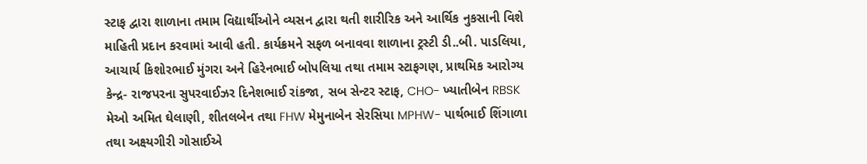સ્ટાફ દ્વારા શાળાના તમામ વિદ્યાર્થીઓને વ્યસન દ્વારા થતી શારીરિક અને આર્થિક નુકસાની વિશે માહિતી પ્રદાન કરવામાં આવી હતી. કાર્યક્રમને સફળ બનાવવા શાળાના ટ્રસ્ટી ડી..બી. પાડલિયા, આચાર્ય કિશોરભાઈ મુંગરા અને હિરેનભાઈ બોપલિયા તથા તમામ સ્ટાફગણ, પ્રાથમિક આરોગ્ય કેન્દ્ર- રાજપરના સુપરવાઈઝર દિનેશભાઈ રાંકજા, સબ સેન્ટર સ્ટાફ, CHO- ખ્યાતીબેન RBSK મેઓ અમિત ઘેલાણી, શીતલબેન તથા FHW મેમુનાબેન સેરસિયા MPHW- પાર્થભાઈ શિંગાળા તથા અક્ષ્યગીરી ગોસાઈએ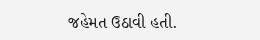જહેમત ઉઠાવી હતી.